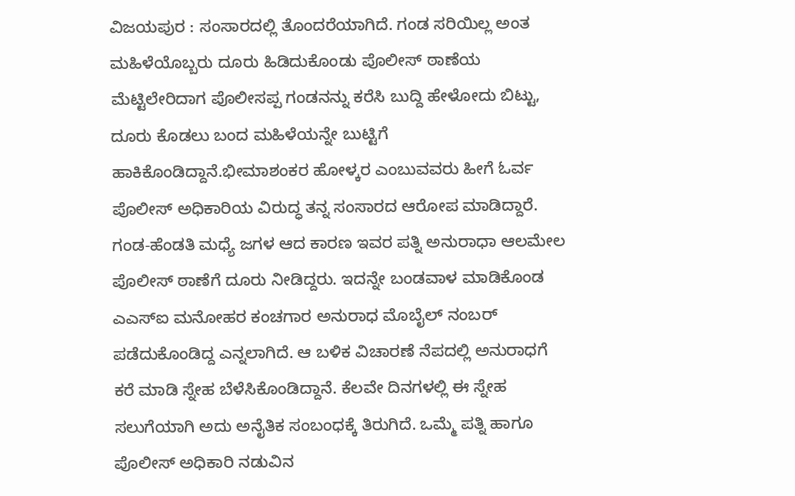ವಿಜಯಪುರ : ಸಂಸಾರದಲ್ಲಿ ತೊಂದರೆಯಾಗಿದೆ. ಗಂಡ ಸರಿಯಿಲ್ಲ ಅಂತ ಮಹಿಳೆಯೊಬ್ಬರು ದೂರು ಹಿಡಿದುಕೊಂಡು ಪೊಲೀಸ್ ಠಾಣೆಯ ಮೆಟ್ಟಿಲೇರಿದಾಗ ಪೊಲೀಸಪ್ಪ ಗಂಡನನ್ನು ಕರೆಸಿ ಬುದ್ದಿ ಹೇಳೋದು ಬಿಟ್ಟು, ದೂರು ಕೊಡಲು ಬಂದ ಮಹಿಳೆಯನ್ನೇ ಬುಟ್ಟಿಗೆ ಹಾಕಿಕೊಂಡಿದ್ದಾನೆ.ಭೀಮಾಶಂಕರ ಹೋಳ್ಕರ ಎಂಬುವವರು ಹೀಗೆ ಓರ್ವ ಪೊಲೀಸ್ ಅಧಿಕಾರಿಯ ವಿರುದ್ಧ ತನ್ನ ಸಂಸಾರದ ಆರೋಪ ಮಾಡಿದ್ದಾರೆ. ಗಂಡ-ಹೆಂಡತಿ ಮಧ್ಯೆ ಜಗಳ ಆದ ಕಾರಣ ಇವರ ಪತ್ನಿ ಅನುರಾಧಾ ಆಲಮೇಲ ಪೊಲೀಸ್ ಠಾಣೆಗೆ ದೂರು ನೀಡಿದ್ದರು. ಇದನ್ನೇ ಬಂಡವಾಳ ಮಾಡಿಕೊಂಡ ಎಎಸ್ಐ ಮನೋಹರ ಕಂಚಗಾರ ಅನುರಾಧ ಮೊಬೈಲ್ ನಂಬರ್ ಪಡೆದುಕೊಂಡಿದ್ದ ಎನ್ನಲಾಗಿದೆ. ಆ ಬಳಿಕ ವಿಚಾರಣೆ ನೆಪದಲ್ಲಿ ಅನುರಾಧಗೆ ಕರೆ ಮಾಡಿ ಸ್ನೇಹ ಬೆಳೆಸಿಕೊಂಡಿದ್ದಾನೆ. ಕೆಲವೇ ದಿನಗಳಲ್ಲಿ ಈ ಸ್ನೇಹ ಸಲುಗೆಯಾಗಿ ಅದು ಅನೈತಿಕ ಸಂಬಂಧಕ್ಕೆ ತಿರುಗಿದೆ. ಒಮ್ಮೆ ಪತ್ನಿ ಹಾಗೂ ಪೊಲೀಸ್ ಅಧಿಕಾರಿ ನಡುವಿನ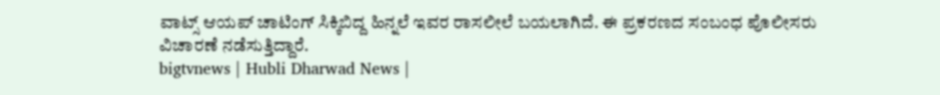ವಾಟ್ಸ್ ಆಯಪ್ ಚಾಟಿಂಗ್ ಸಿಕ್ಕಿಬಿದ್ದ ಹಿನ್ನಲೆ ಇವರ ರಾಸಲೀಲೆ ಬಯಲಾಗಿದೆ. ಈ ಪ್ರಕರಣದ ಸಂಬಂಧ ಪೊಲೀಸರು ವಿಚಾರಣೆ ನಡೆಸುತ್ತಿದ್ದಾರೆ.
bigtvnews | Hubli Dharwad News |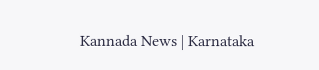Kannada News | Karnataka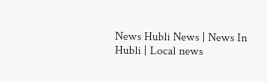News Hubli News | News In Hubli | Local news